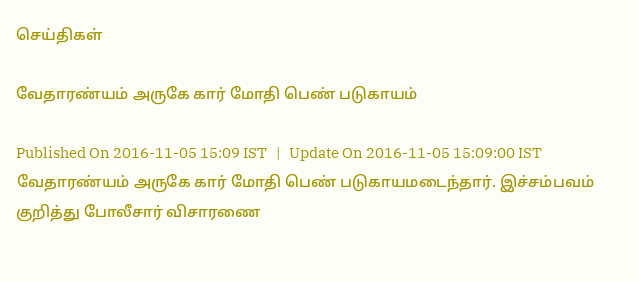செய்திகள்

வேதாரண்யம் அருகே கார் மோதி பெண் படுகாயம்

Published On 2016-11-05 15:09 IST   |   Update On 2016-11-05 15:09:00 IST
வேதாரண்யம் அருகே கார் மோதி பெண் படுகாயமடைந்தார். இச்சம்பவம் குறித்து போலீசார் விசாரணை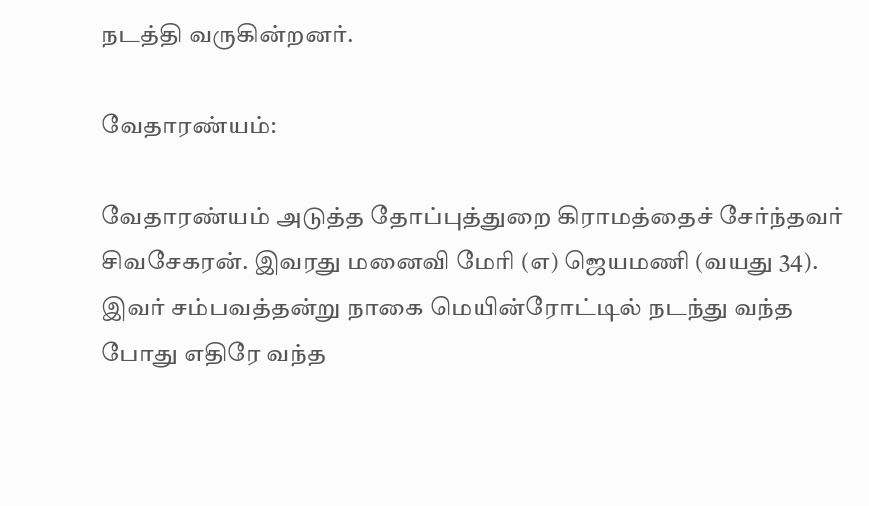நடத்தி வருகின்றனர்.

வேதாரண்யம்:

வேதாரண்யம் அடுத்த தோப்புத்துறை கிராமத்தைச் சேர்ந்தவர் சிவசேகரன். இவரது மனைவி மேரி (எ) ஜெயமணி (வயது 34). இவர் சம்பவத்தன்று நாகை மெயின்ரோட்டில் நடந்து வந்த போது எதிரே வந்த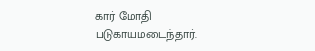கார் மோதி படுகாயமடைந்தார்.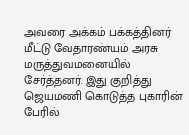அவரை அக்கம் பக்கத்தினர் மீட்டு வேதாரண்யம் அரசு மருத்துவமனையில் சேர்த்தனர். இது குறித்து ஜெயமணி கொடுத்த புகாரின் பேரில்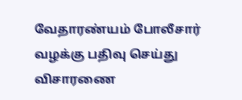வேதாரண்யம் போலீசார் வழக்கு பதிவு செய்து விசாரணை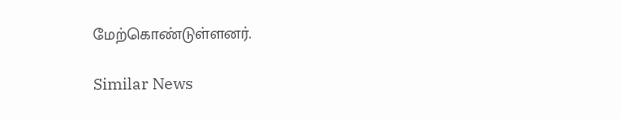மேற்கொண்டுள்ளனர்.

Similar News